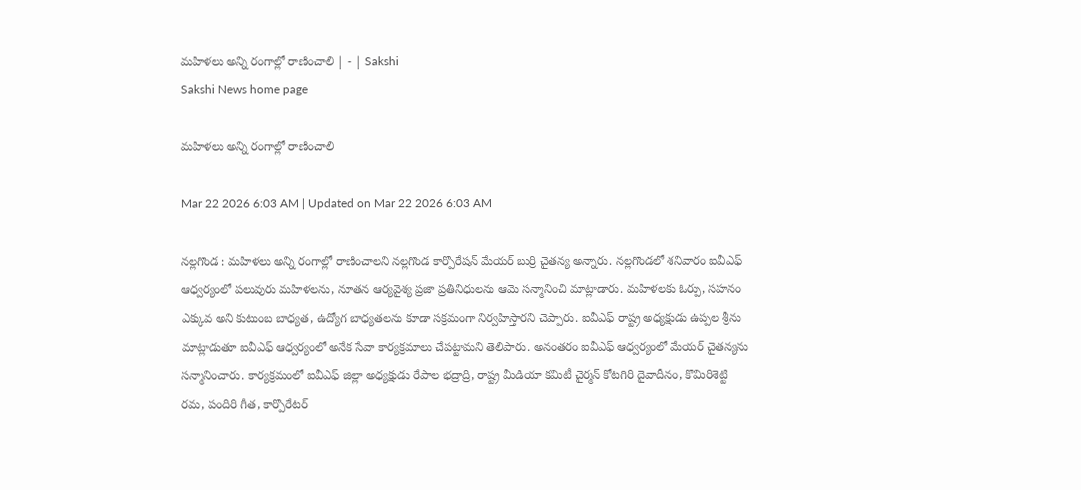మహిళలు అన్ని రంగాల్లో రాణించాలి | - | Sakshi
Sakshi News home page

మహిళలు అన్ని రంగాల్లో రాణించాలి

Mar 22 2026 6:03 AM | Updated on Mar 22 2026 6:03 AM

నల్లగొండ : మహిళలు అన్ని రంగాల్లో రాణించాలని నల్లగొండ కార్పొరేషన్‌ మేయర్‌ బుర్రి చైతన్య అన్నారు. నల్లగొండలో శనివారం ఐవీఎఫ్‌ ఆధ్వర్యంలో పలువురు మహిళలను, నూతన ఆర్యవైశ్య ప్రజా ప్రతినిధులను ఆమె సన్మానించి మాట్లాడారు. మహిళలకు ఓర్పు, సహనం ఎక్కువ అని కుటుంబ బాధ్యత, ఉద్యోగ బాధ్యతలను కూడా సక్రమంగా నిర్వహిస్తారని చెప్పారు. ఐవీఎఫ్‌ రాష్ట్ర అధ్యక్షుడు ఉప్పల శ్రీను మాట్లాడుతూ ఐవీఎఫ్‌ ఆధ్వర్యంలో అనేక సేవా కార్యక్రమాలు చేపట్టామని తెలిపారు. అనంతరం ఐవీఎఫ్‌ ఆధ్వర్యంలో మేయర్‌ చైతన్యను సన్మానించారు. కార్యక్రమంలో ఐవీఎఫ్‌ జిల్లా అధ్యక్షుడు రేపాల భద్రాద్రి, రాష్ట్ర మీడియా కమిటీ చైర్మన్‌ కోటగిరి దైవాదీనం, కొమిరిశెట్టి రమ, పందిరి గీత, కార్పొరేటర్‌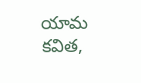యామ కవిత,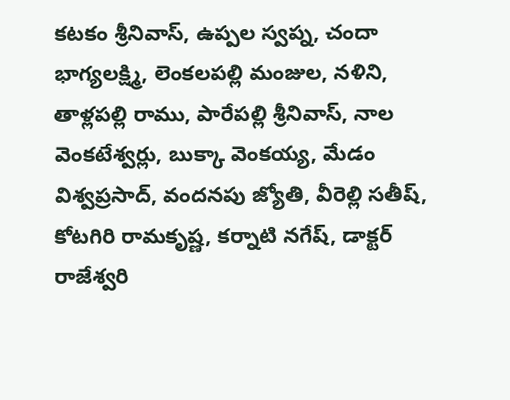కటకం శ్రీనివాస్‌, ఉప్పల స్వప్న, చందా భాగ్యలక్ష్మి, లెంకలపల్లి మంజుల, నళిని, తాళ్లపల్లి రాము, పారేపల్లి శ్రీనివాస్‌, నాల వెంకటేశ్వర్లు, బుక్కా వెంకయ్య, మేడం విశ్వప్రసాద్‌, వందనపు జ్యోతి, వీరెల్లి సతీష్‌, కోటగిరి రామకృష్ణ, కర్నాటి నగేష్‌, డాక్టర్‌ రాజేశ్వరి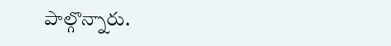పాల్గొన్నారు.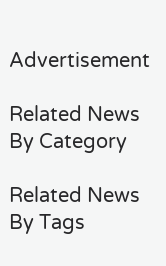Advertisement

Related News By Category

Related News By Tags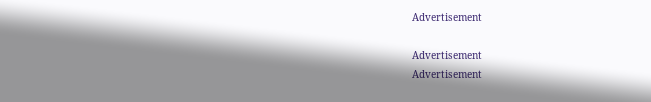Advertisement

Advertisement
Advertisement